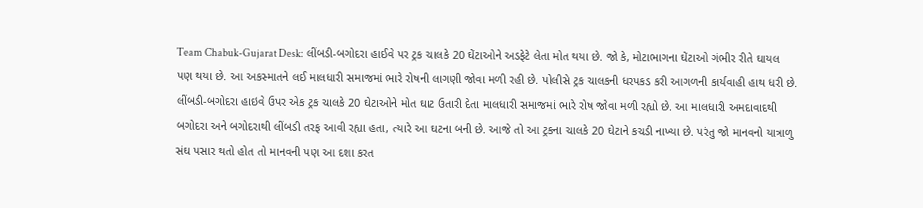Team Chabuk-Gujarat Desk: લીંબડી-બગોદરા હાઈવે પર ટ્રક ચાલકે 20 ઘેંટાઓને અડફેટે લેતા મોત થયા છે. જો કે, મોટાભાગના ઘેંટાઓ ગંભીર રીતે ઘાયલ પણ થયા છે. આ અકસ્માતને લઈ માલધારી સમાજમાં ભારે રોષની લાગણી જોવા મળી રહી છે. પોલીસે ટ્રક ચાલકની ધરપકડ કરી આગળની કાર્યવાહી હાથ ધરી છે.
લીંબડી-બગોદરા હાઇવે ઉપર એક ટ્રક ચાલકે 20 ઘેટાઓને મોત ઘાટ ઉતારી દેતા માલધારી સમાજમાં ભારે રોષ જોવા મળી રહ્યો છે. આ માલધારી અમદાવાદથી બગોદરા અને બગોદરાથી લીંબડી તરફ આવી રહ્યા હતા, ત્યારે આ ઘટના બની છે. આજે તો આ ટ્રકના ચાલકે 20 ઘેટાને કચડી નાખ્યા છે. પરંતુ જો માનવનો યાત્રાળુ સંઘ પસાર થતો હોત તો માનવની પણ આ દશા કરત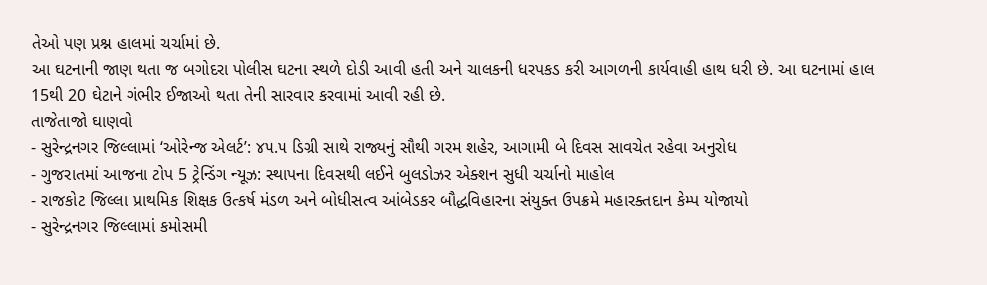તેઓ પણ પ્રશ્ન હાલમાં ચર્ચામાં છે.
આ ઘટનાની જાણ થતા જ બગોદરા પોલીસ ઘટના સ્થળે દોડી આવી હતી અને ચાલકની ધરપકડ કરી આગળની કાર્યવાહી હાથ ધરી છે. આ ઘટનામાં હાલ 15થી 20 ઘેટાને ગંભીર ઈજાઓ થતા તેની સારવાર કરવામાં આવી રહી છે.
તાજેતાજો ઘાણવો
- સુરેન્દ્રનગર જિલ્લામાં ‘ઓરેન્જ એલર્ટ’: ૪૫.૫ ડિગ્રી સાથે રાજ્યનું સૌથી ગરમ શહેર, આગામી બે દિવસ સાવચેત રહેવા અનુરોધ
- ગુજરાતમાં આજના ટોપ 5 ટ્રેન્ડિંગ ન્યૂઝ: સ્થાપના દિવસથી લઈને બુલડોઝર એક્શન સુધી ચર્ચાનો માહોલ
- રાજકોટ જિલ્લા પ્રાથમિક શિક્ષક ઉત્કર્ષ મંડળ અને બોધીસત્વ આંબેડકર બૌદ્ધવિહારના સંયુક્ત ઉપક્રમે મહારક્તદાન કેમ્પ યોજાયો
- સુરેન્દ્રનગર જિલ્લામાં કમોસમી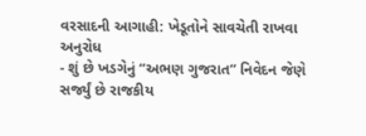વરસાદની આગાહી: ખેડૂતોને સાવચેતી રાખવા અનુરોધ
- શું છે ખડગેનું “અભણ ગુજરાત” નિવેદન જેણે સર્જ્યું છે રાજકીય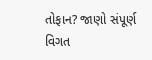તોફાન? જાણો સંપૂર્ણ વિગત